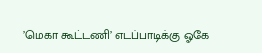’மெகா கூட்டணி’ எடப்பாடிக்கு ஓகே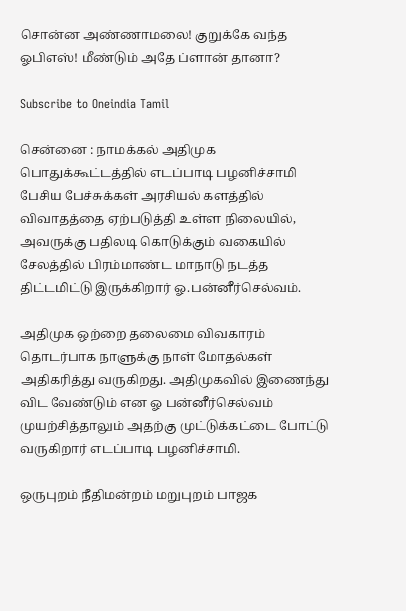சொன்ன அண்ணாமலை! குறுக்கே வந்த ஓபிஎஸ்! மீண்டும் அதே ப்ளான் தானா?

Subscribe to Oneindia Tamil

சென்னை : நாமக்கல் அதிமுக பொதுக்கூட்டத்தில் எடப்பாடி பழனிச்சாமி பேசிய பேச்சுக்கள் அரசியல் களத்தில் விவாதத்தை ஏற்படுத்தி உள்ள நிலையில், அவருக்கு பதிலடி கொடுக்கும் வகையில் சேலத்தில் பிரம்மாண்ட மாநாடு நடத்த திட்டமிட்டு இருக்கிறார் ஓ.பன்னீர்செல்வம்.

அதிமுக ஒற்றை தலைமை விவகாரம் தொடர்பாக நாளுக்கு நாள் மோதல்கள் அதிகரித்து வருகிறது. அதிமுகவில் இணைந்து விட வேண்டும் என ஓ பன்னீர்செல்வம் முயற்சித்தாலும் அதற்கு முட்டுக்கட்டை போட்டு வருகிறார் எடப்பாடி பழனிச்சாமி.

ஒருபுறம் நீதிமன்றம் மறுபுறம் பாஜக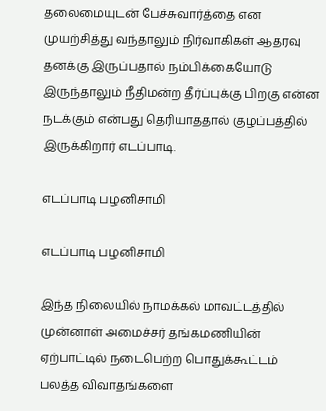தலைமையுடன் பேச்சுவார்த்தை என முயற்சித்து வந்தாலும் நிர்வாகிகள் ஆதரவு தனக்கு இருப்பதால் நம்பிக்கையோடு இருந்தாலும் நீதிமன்ற தீர்ப்புக்கு பிறகு என்ன நடக்கும் என்பது தெரியாததால் குழப்பத்தில் இருக்கிறார் எடப்பாடி.

எடப்பாடி பழனிசாமி

எடப்பாடி பழனிசாமி

இந்த நிலையில் நாமக்கல் மாவட்டத்தில் முன்னாள் அமைச்சர் தங்கமணியின் ஏற்பாட்டில் நடைபெற்ற பொதுக்கூட்டம் பலத்த விவாதங்களை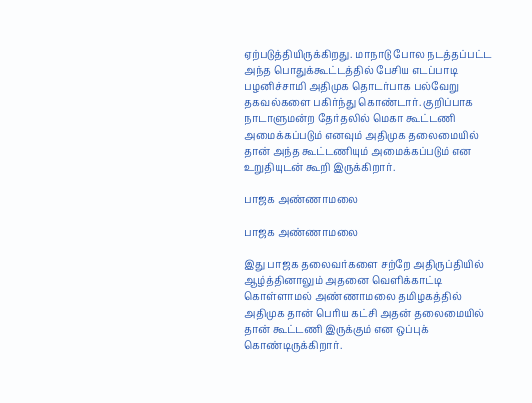ஏற்படுத்தியிருக்கிறது. மாநாடு போல நடத்தப்பட்ட அந்த பொதுக்கூட்டத்தில் பேசிய எடப்பாடி பழனிச்சாமி அதிமுக தொடர்பாக பல்வேறு தகவல்களை பகிர்ந்து கொண்டார். குறிப்பாக நாடாளுமன்ற தேர்தலில் மெகா கூட்டணி அமைக்கப்படும் எனவும் அதிமுக தலைமையில் தான் அந்த கூட்டணியும் அமைக்கப்படும் என உறுதியுடன் கூறி இருக்கிறார்.

பாஜக அண்ணாமலை

பாஜக அண்ணாமலை

இது பாஜக தலைவர்களை சற்றே அதிருப்தியில் ஆழ்த்தினாலும் அதனை வெளிக்காட்டி கொள்ளாமல் அண்ணாமலை தமிழகத்தில் அதிமுக தான் பெரிய கட்சி அதன் தலைமையில் தான் கூட்டணி இருக்கும் என ஒப்புக் கொண்டிருக்கிறார்.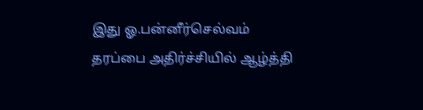இது ஓ.பன்னீர்செல்வம் தரப்பை அதிர்ச்சியில் ஆழ்த்தி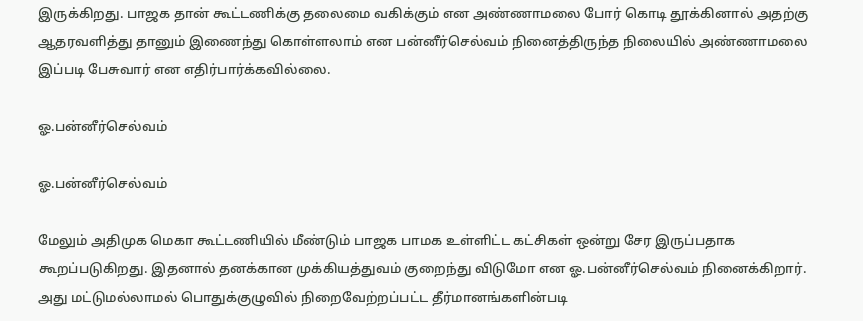இருக்கிறது. பாஜக தான் கூட்டணிக்கு தலைமை வகிக்கும் என அண்ணாமலை போர் கொடி தூக்கினால் அதற்கு ஆதரவளித்து தானும் இணைந்து கொள்ளலாம் என பன்னீர்செல்வம் நினைத்திருந்த நிலையில் அண்ணாமலை இப்படி பேசுவார் என எதிர்பார்க்கவில்லை.

ஓ.பன்னீர்செல்வம்

ஓ.பன்னீர்செல்வம்

மேலும் அதிமுக மெகா கூட்டணியில் மீண்டும் பாஜக பாமக உள்ளிட்ட கட்சிகள் ஒன்று சேர இருப்பதாக கூறப்படுகிறது. இதனால் தனக்கான முக்கியத்துவம் குறைந்து விடுமோ என ஓ.பன்னீர்செல்வம் நினைக்கிறார். அது மட்டுமல்லாமல் பொதுக்குழுவில் நிறைவேற்றப்பட்ட தீர்மானங்களின்படி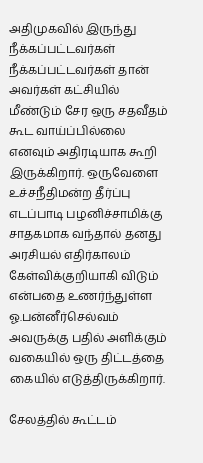அதிமுகவில் இருந்து நீக்கப்பட்டவர்கள் நீக்கப்பட்டவர்கள் தான் அவர்கள் கட்சியில் மீண்டும் சேர ஒரு சதவீதம் கூட வாய்ப்பில்லை எனவும் அதிரடியாக கூறி இருக்கிறார். ஒருவேளை உச்சநீதிமன்ற தீர்ப்பு எடப்பாடி பழனிச்சாமிக்கு சாதகமாக வந்தால் தனது அரசியல் எதிர்காலம் கேள்விக்குறியாகி விடும் என்பதை உணர்ந்துள்ள ஓ.பன்னீர்செல்வம் அவருக்கு பதில் அளிக்கும் வகையில் ஒரு திட்டத்தை கையில் எடுத்திருக்கிறார்.

சேலத்தில் கூட்டம்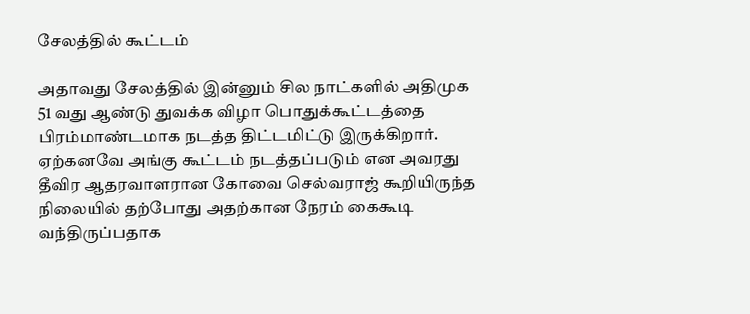சேலத்தில் கூட்டம்

அதாவது சேலத்தில் இன்னும் சில நாட்களில் அதிமுக 51 வது ஆண்டு துவக்க விழா பொதுக்கூட்டத்தை பிரம்மாண்டமாக நடத்த திட்டமிட்டு இருக்கிறார். ஏற்கனவே அங்கு கூட்டம் நடத்தப்படும் என அவரது தீவிர ஆதரவாளரான கோவை செல்வராஜ் கூறியிருந்த நிலையில் தற்போது அதற்கான நேரம் கைகூடி வந்திருப்பதாக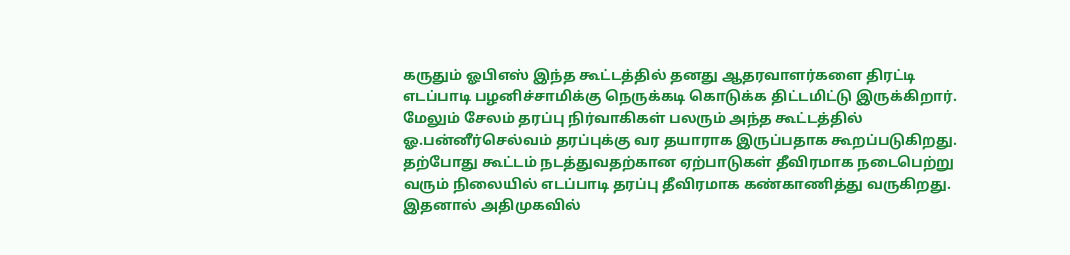கருதும் ஓபிஎஸ் இந்த கூட்டத்தில் தனது ஆதரவாளர்களை திரட்டி எடப்பாடி பழனிச்சாமிக்கு நெருக்கடி கொடுக்க திட்டமிட்டு இருக்கிறார். மேலும் சேலம் தரப்பு நிர்வாகிகள் பலரும் அந்த கூட்டத்தில் ஓ.பன்னீர்செல்வம் தரப்புக்கு வர தயாராக இருப்பதாக கூறப்படுகிறது. தற்போது கூட்டம் நடத்துவதற்கான ஏற்பாடுகள் தீவிரமாக நடைபெற்று வரும் நிலையில் எடப்பாடி தரப்பு தீவிரமாக கண்காணித்து வருகிறது. இதனால் அதிமுகவில்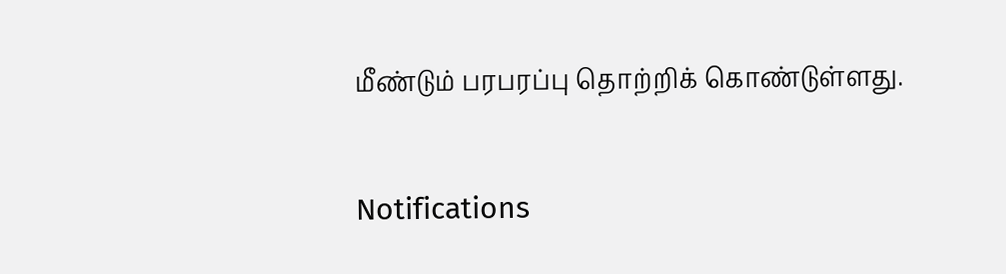மீண்டும் பரபரப்பு தொற்றிக் கொண்டுள்ளது.

Notifications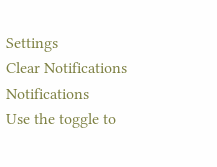Settings
Clear Notifications
Notifications
Use the toggle to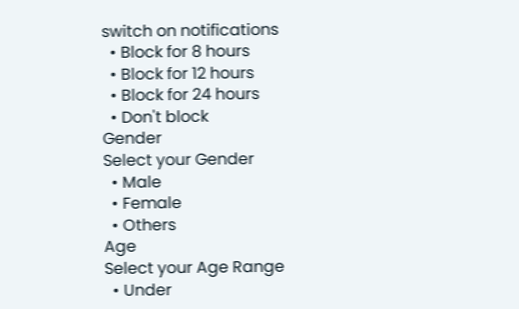switch on notifications
  • Block for 8 hours
  • Block for 12 hours
  • Block for 24 hours
  • Don't block
Gender
Select your Gender
  • Male
  • Female
  • Others
Age
Select your Age Range
  • Under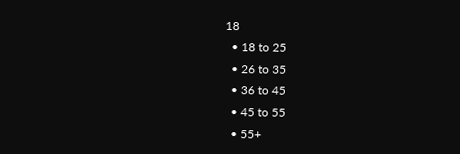18
  • 18 to 25
  • 26 to 35
  • 36 to 45
  • 45 to 55
  • 55+